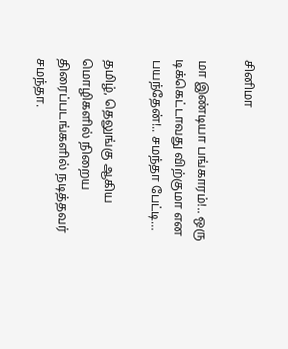சினிமா

மா இண்டியா பங்காரம்!.. ஒரு டிக்கெட்டாவது விற்குமா என பயந்தேன்!.. சமந்தா பேட்டி…

தமிழ், தெலுங்கு ஆகிய மொழிகளில் நிறைய திரைப்படங்களில் நடித்தவர் சமந்தா.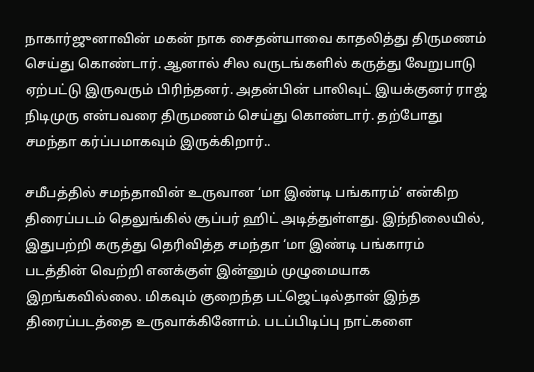நாகார்ஜுனாவின் மகன் நாக சைதன்யாவை காதலித்து திருமணம் செய்து கொண்டார். ஆனால் சில வருடங்களில் கருத்து வேறுபாடு ஏற்பட்டு இருவரும் பிரிந்தனர். அதன்பின் பாலிவுட் இயக்குனர் ராஜ் நிடிமுரு என்பவரை திருமணம் செய்து கொண்டார். தற்போது சமந்தா கர்ப்பமாகவும் இருக்கிறார்..

சமீபத்தில் சமந்தாவின் உருவான ‘மா இண்டி பங்காரம்’ என்கிற திரைப்படம் தெலுங்கில் சூப்பர் ஹிட் அடித்துள்ளது. இந்நிலையில், இதுபற்றி கருத்து தெரிவித்த சமந்தா ‘மா இண்டி பங்காரம் படத்தின் வெற்றி எனக்குள் இன்னும் முழுமையாக இறங்கவில்லை. மிகவும் குறைந்த பட்ஜெட்டில்தான் இந்த திரைப்படத்தை உருவாக்கினோம். படப்பிடிப்பு நாட்களை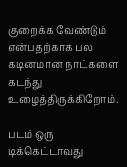குறைக்க வேண்டும் என்பதற்காக பல கடினமான நாட்களை கடந்து உழைத்திருக்கிறோம்.

படம் ஒரு டிக்கெட்டாவது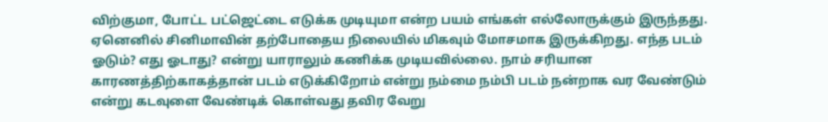விற்குமா, போட்ட பட்ஜெட்டை எடுக்க முடியுமா என்ற பயம் எங்கள் எல்லோருக்கும் இருந்தது. ஏனெனில் சினிமாவின் தற்போதைய நிலையில் மிகவும் மோசமாக இருக்கிறது. எந்த படம் ஓடும்? எது ஓடாது? என்று யாராலும் கணிக்க முடியவில்லை. நாம் சரியான காரணத்திற்காகத்தான் படம் எடுக்கிறோம் என்று நம்மை நம்பி படம் நன்றாக வர வேண்டும் என்று கடவுளை வேண்டிக் கொள்வது தவிர வேறு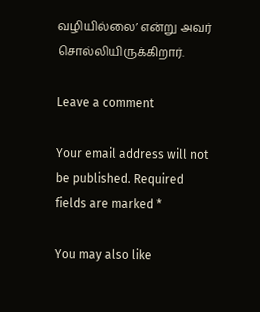வழியில்லை’ என்று அவர் சொல்லியிருக்கிறார்.

Leave a comment

Your email address will not be published. Required fields are marked *

You may also like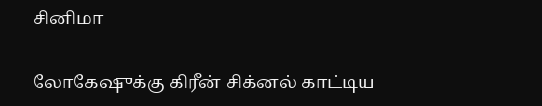சினிமா

லோகேஷுக்கு கிரீன் சிக்னல் காட்டிய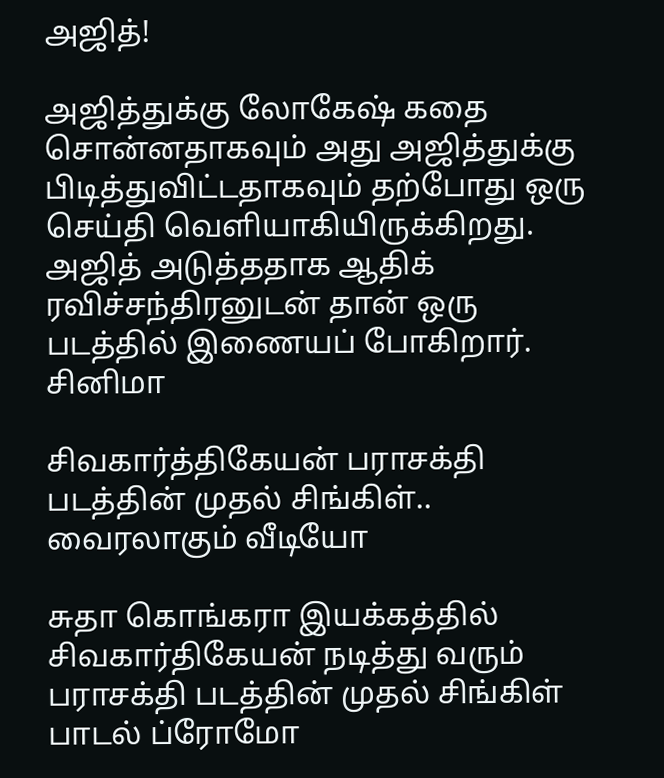அஜித்!

அஜித்துக்கு லோகேஷ் கதை சொன்னதாகவும் அது அஜித்துக்கு பிடித்துவிட்டதாகவும் தற்போது ஒரு செய்தி வெளியாகியிருக்கிறது. அஜித் அடுத்ததாக ஆதிக் ரவிச்சந்திரனுடன் தான் ஒரு படத்தில் இணையப் போகிறார்.
சினிமா

சிவகார்த்திகேயன் பராசக்தி படத்தின் முதல் சிங்கிள்.. வைரலாகும் வீடியோ

சுதா கொங்கரா இயக்கத்தில் சிவகார்திகேயன் நடித்து வரும் பராசக்தி படத்தின் முதல் சிங்கிள் பாடல் ப்ரோமோ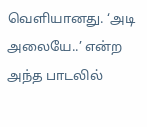வெளியானது. ‘அடி அலையே..’ என்ற அந்த பாடலில்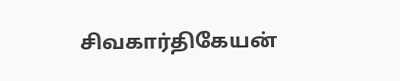சிவகார்திகேயன்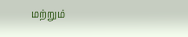மற்றும்